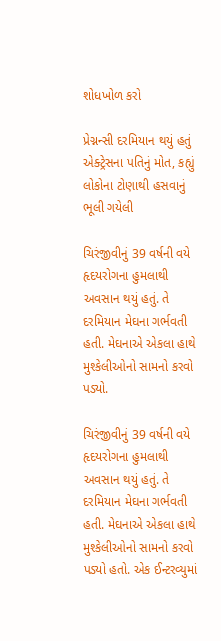શોધખોળ કરો

પ્રેગ્નન્સી દરમિયાન થયું હતું એક્ટ્રેસના પતિનું મોત, કહ્યું લોકોના ટોણાથી હસવાનું ભૂલી ગયેલી

ચિરંજીવીનું 39 વર્ષની વયે હૃદયરોગના હુમલાથી અવસાન થયું હતું. તે દરમિયાન મેઘના ગર્ભવતી હતી. મેઘનાએ એકલા હાથે મુશ્કેલીઓનો સામનો કરવો પડ્યો.

ચિરંજીવીનું 39 વર્ષની વયે હૃદયરોગના હુમલાથી અવસાન થયું હતું. તે દરમિયાન મેઘના ગર્ભવતી હતી. મેઘનાએ એકલા હાથે મુશ્કેલીઓનો સામનો કરવો પડ્યો હતો. એક ઈન્ટરવ્યુમાં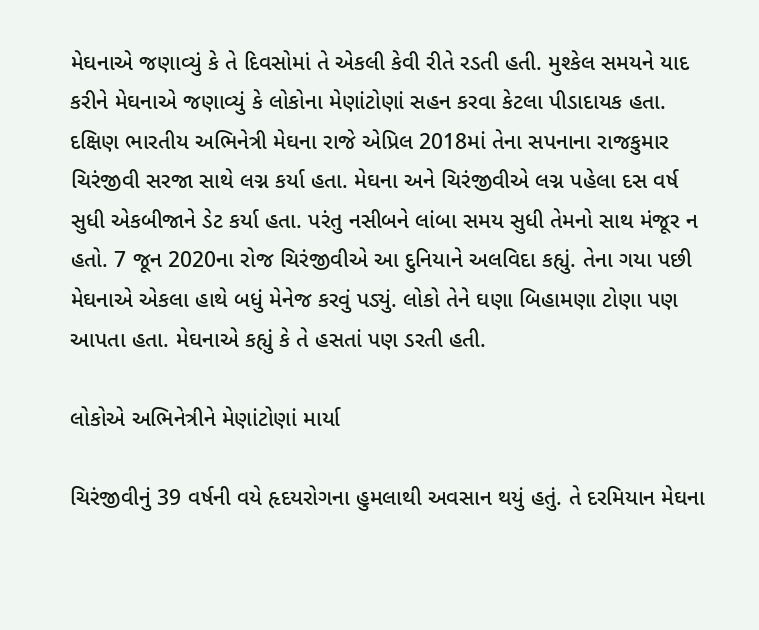મેઘનાએ જણાવ્યું કે તે દિવસોમાં તે એકલી કેવી રીતે રડતી હતી. મુશ્કેલ સમયને યાદ કરીને મેઘનાએ જણાવ્યું કે લોકોના મેણાંટોણાં સહન કરવા કેટલા પીડાદાયક હતા. દક્ષિણ ભારતીય અભિનેત્રી મેઘના રાજે એપ્રિલ 2018માં તેના સપનાના રાજકુમાર ચિરંજીવી સરજા સાથે લગ્ન કર્યા હતા. મેઘના અને ચિરંજીવીએ લગ્ન પહેલા દસ વર્ષ સુધી એકબીજાને ડેટ કર્યા હતા. પરંતુ નસીબને લાંબા સમય સુધી તેમનો સાથ મંજૂર ન હતો. 7 જૂન 2020ના રોજ ચિરંજીવીએ આ દુનિયાને અલવિદા કહ્યું. તેના ગયા પછી મેઘનાએ એકલા હાથે બધું મેનેજ કરવું પડ્યું. લોકો તેને ઘણા બિહામણા ટોણા પણ આપતા હતા. મેઘનાએ કહ્યું કે તે હસતાં પણ ડરતી હતી.

લોકોએ અભિનેત્રીને મેણાંટોણાં માર્યા

ચિરંજીવીનું 39 વર્ષની વયે હૃદયરોગના હુમલાથી અવસાન થયું હતું. તે દરમિયાન મેઘના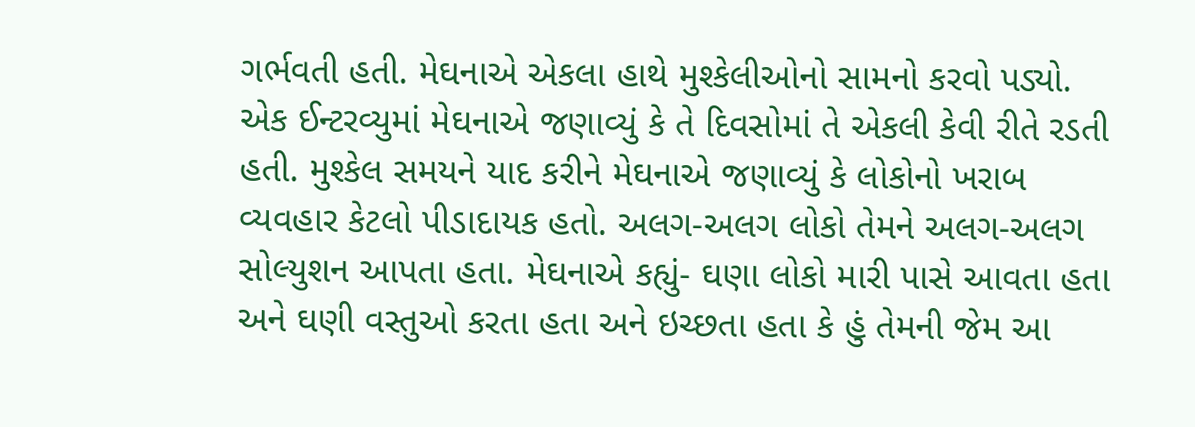ગર્ભવતી હતી. મેઘનાએ એકલા હાથે મુશ્કેલીઓનો સામનો કરવો પડ્યો. એક ઈન્ટરવ્યુમાં મેઘનાએ જણાવ્યું કે તે દિવસોમાં તે એકલી કેવી રીતે રડતી હતી. મુશ્કેલ સમયને યાદ કરીને મેઘનાએ જણાવ્યું કે લોકોનો ખરાબ વ્યવહાર કેટલો પીડાદાયક હતો. અલગ-અલગ લોકો તેમને અલગ-અલગ સોલ્યુશન આપતા હતા. મેઘનાએ કહ્યું- ઘણા લોકો મારી પાસે આવતા હતા અને ઘણી વસ્તુઓ કરતા હતા અને ઇચ્છતા હતા કે હું તેમની જેમ આ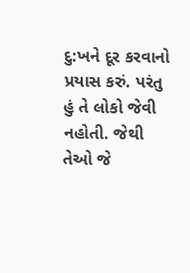દુ:ખને દૂર કરવાનો પ્રયાસ કરું. પરંતુ હું તે લોકો જેવી નહોતી. જેથી તેઓ જે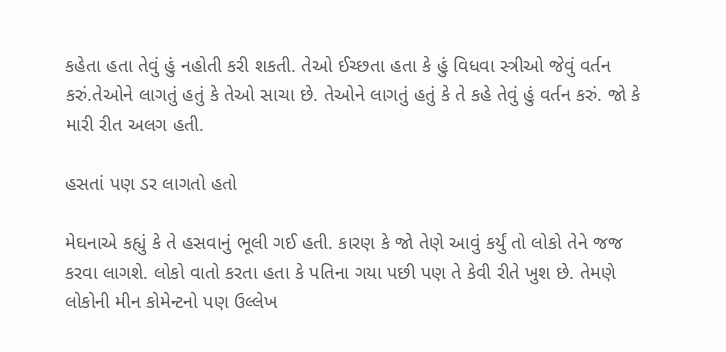કહેતા હતા તેવું હું નહોતી કરી શકતી. તેઓ ઈચ્છતા હતા કે હું વિધવા સ્ત્રીઓ જેવું વર્તન કરું.તેઓને લાગતું હતું કે તેઓ સાચા છે. તેઓને લાગતું હતું કે તે કહે તેવું હું વર્તન કરું. જો કે મારી રીત અલગ હતી.

હસતાં પણ ડર લાગતો હતો

મેઘનાએ કહ્યું કે તે હસવાનું ભૂલી ગઈ હતી. કારણ કે જો તેણે આવું કર્યું તો લોકો તેને જજ કરવા લાગશે. લોકો વાતો કરતા હતા કે પતિના ગયા પછી પણ તે કેવી રીતે ખુશ છે. તેમણે લોકોની મીન કોમેન્ટનો પણ ઉલ્લેખ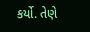કર્યો. તેણે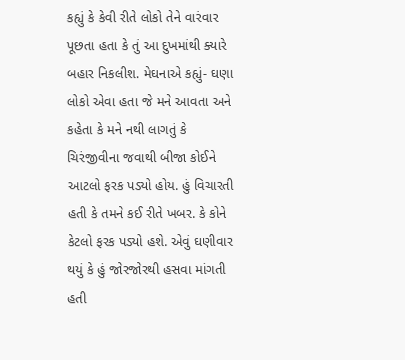કહ્યું કે કેવી રીતે લોકો તેને વારંવાર પૂછતા હતા કે તું આ દુખમાંથી ક્યારે બહાર નિકલીશ. મેઘનાએ કહ્યું- ઘણા લોકો એવા હતા જે મને આવતા અને કહેતા કે મને નથી લાગતું કે ચિરંજીવીના જવાથી બીજા કોઈને આટલો ફરક પડ્યો હોય. હું વિચારતી હતી કે તમને કઈ રીતે ખબર. કે કોને કેટલો ફરક પડ્યો હશે. એવું ઘણીવાર થયું કે હું જોરજોરથી હસવા માંગતી હતી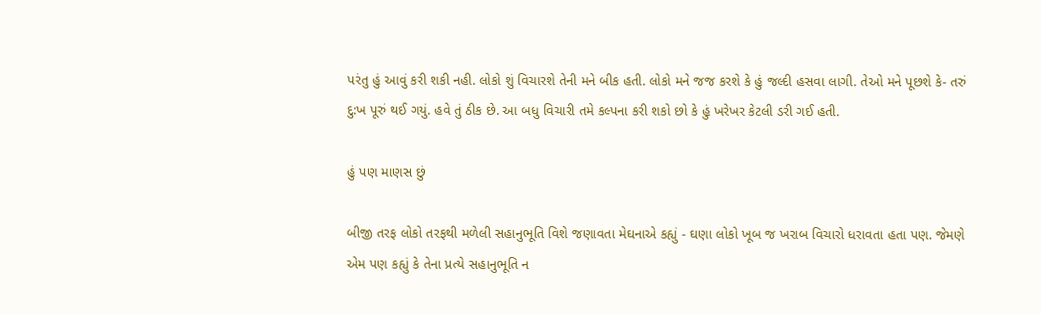પરંતુ હું આવું કરી શકી નહી. લોકો શું વિચારશે તેની મને બીક હતી. લોકો મને જજ કરશે કે હું જલ્દી હસવા લાગી. તેઓ મને પૂછશે કે- તરું દુ:ખ પૂરું થઈ ગયું. હવે તું ઠીક છે. આ બધુ વિચારી તમે કલ્પના કરી શકો છો કે હું ખરેખર કેટલી ડરી ગઈ હતી.

હું પણ માણસ છું

બીજી તરફ લોકો તરફથી મળેલી સહાનુભૂતિ વિશે જણાવતા મેઘનાએ કહ્યું - ઘણા લોકો ખૂબ જ ખરાબ વિચારો ધરાવતા હતા પણ. જેમણે એમ પણ કહ્યું કે તેના પ્રત્યે સહાનુભૂતિ ન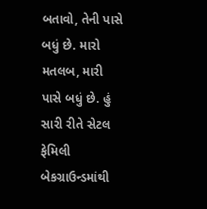બતાવો, તેની પાસે બધું છે. મારો મતલબ, મારી પાસે બધું છે. હું સારી રીતે સેટલ ફેમિલી બેકગ્રાઉન્ડમાંથી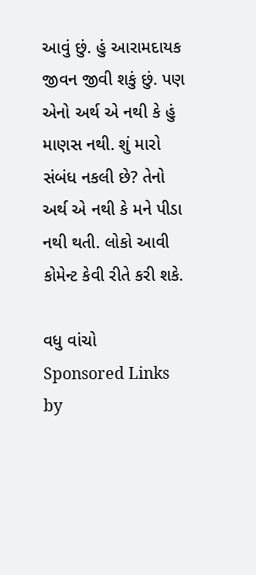આવું છું. હું આરામદાયક જીવન જીવી શકું છું. પણ એનો અર્થ એ નથી કે હું માણસ નથી. શું મારો સંબંધ નકલી છે? તેનો અર્થ એ નથી કે મને પીડા નથી થતી. લોકો આવી કોમેન્ટ કેવી રીતે કરી શકે.

વધુ વાંચો
Sponsored Links by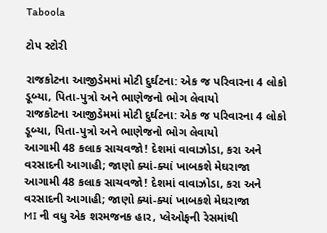Taboola

ટોપ સ્ટોરી

રાજકોટના આજીડેમમાં મોટી દુર્ઘટના: એક જ પરિવારના 4 લોકો ડૂબ્યા, પિતા-પુત્રો અને ભાણેજનો ભોગ લેવાયો
રાજકોટના આજીડેમમાં મોટી દુર્ઘટના: એક જ પરિવારના 4 લોકો ડૂબ્યા, પિતા-પુત્રો અને ભાણેજનો ભોગ લેવાયો
આગામી 48 કલાક સાચવજો! દેશમાં વાવાઝોડા, કરા અને વરસાદની આગાહી; જાણો ક્યાં-ક્યાં ખાબકશે મેઘરાજા
આગામી 48 કલાક સાચવજો! દેશમાં વાવાઝોડા, કરા અને વરસાદની આગાહી; જાણો ક્યાં-ક્યાં ખાબકશે મેઘરાજા
MI ની વધુ એક શરમજનક હાર, પ્લેઓફની રેસમાંથી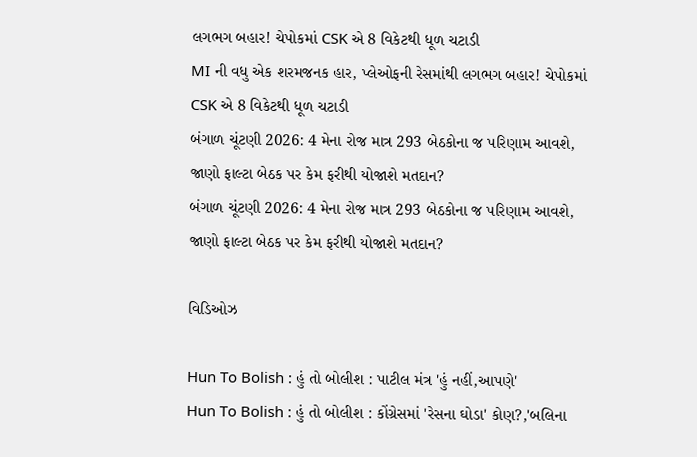લગભગ બહાર! ચેપોકમાં CSK એ 8 વિકેટથી ધૂળ ચટાડી
MI ની વધુ એક શરમજનક હાર, પ્લેઓફની રેસમાંથી લગભગ બહાર! ચેપોકમાં CSK એ 8 વિકેટથી ધૂળ ચટાડી
બંગાળ ચૂંટણી 2026: 4 મેના રોજ માત્ર 293 બેઠકોના જ પરિણામ આવશે, જાણો ફાલ્ટા બેઠક પર કેમ ફરીથી યોજાશે મતદાન?
બંગાળ ચૂંટણી 2026: 4 મેના રોજ માત્ર 293 બેઠકોના જ પરિણામ આવશે, જાણો ફાલ્ટા બેઠક પર કેમ ફરીથી યોજાશે મતદાન?

વિડિઓઝ

Hun To Bolish : હું તો બોલીશ : પાટીલ મંત્ર 'હું નહીં,આપણે'
Hun To Bolish : હું તો બોલીશ : કોંગ્રેસમાં 'રેસના ઘોડા' કોણ?,'બલિના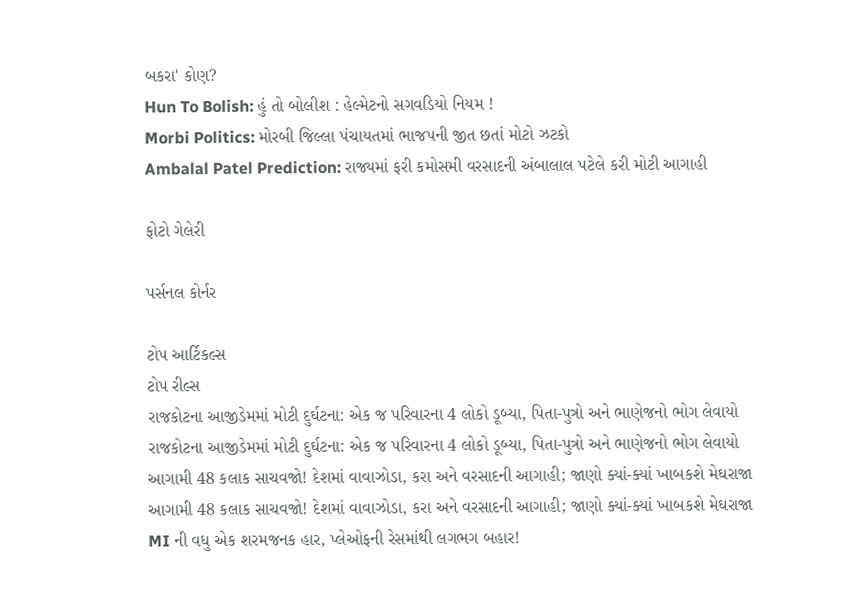બકરા' કોણ?
Hun To Bolish: હું તો બોલીશ : હેલ્મેટનો સગવડિયો નિયમ !
Morbi Politics: મોરબી જિલ્લા પંચાયતમાં ભાજપની જીત છતાં મોટો ઝટકો
Ambalal Patel Prediction: રાજ્યમાં ફરી કમોસમી વરસાદની અંબાલાલ પટેલે કરી મોટી આગાહી

ફોટો ગેલેરી

પર્સનલ કોર્નર

ટોપ આર્ટિકલ્સ
ટોપ રીલ્સ
રાજકોટના આજીડેમમાં મોટી દુર્ઘટના: એક જ પરિવારના 4 લોકો ડૂબ્યા, પિતા-પુત્રો અને ભાણેજનો ભોગ લેવાયો
રાજકોટના આજીડેમમાં મોટી દુર્ઘટના: એક જ પરિવારના 4 લોકો ડૂબ્યા, પિતા-પુત્રો અને ભાણેજનો ભોગ લેવાયો
આગામી 48 કલાક સાચવજો! દેશમાં વાવાઝોડા, કરા અને વરસાદની આગાહી; જાણો ક્યાં-ક્યાં ખાબકશે મેઘરાજા
આગામી 48 કલાક સાચવજો! દેશમાં વાવાઝોડા, કરા અને વરસાદની આગાહી; જાણો ક્યાં-ક્યાં ખાબકશે મેઘરાજા
MI ની વધુ એક શરમજનક હાર, પ્લેઓફની રેસમાંથી લગભગ બહાર!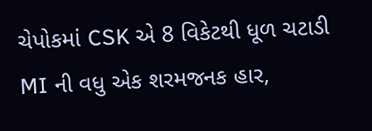ચેપોકમાં CSK એ 8 વિકેટથી ધૂળ ચટાડી
MI ની વધુ એક શરમજનક હાર,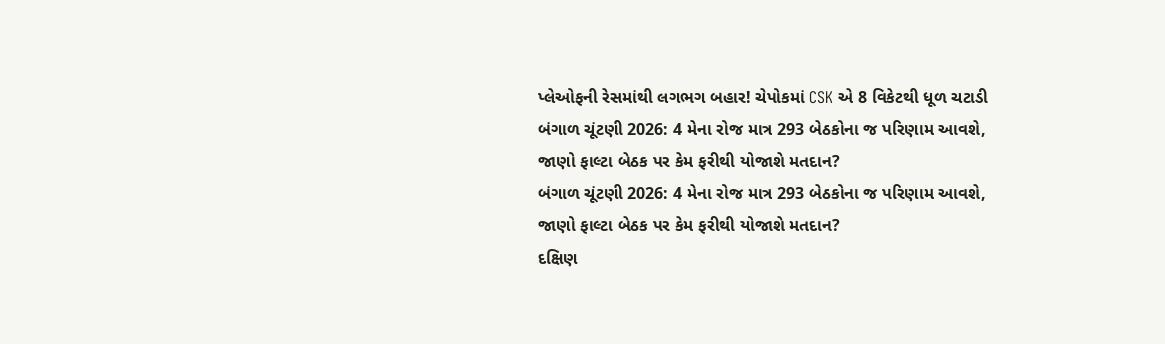પ્લેઓફની રેસમાંથી લગભગ બહાર! ચેપોકમાં CSK એ 8 વિકેટથી ધૂળ ચટાડી
બંગાળ ચૂંટણી 2026: 4 મેના રોજ માત્ર 293 બેઠકોના જ પરિણામ આવશે, જાણો ફાલ્ટા બેઠક પર કેમ ફરીથી યોજાશે મતદાન?
બંગાળ ચૂંટણી 2026: 4 મેના રોજ માત્ર 293 બેઠકોના જ પરિણામ આવશે, જાણો ફાલ્ટા બેઠક પર કેમ ફરીથી યોજાશે મતદાન?
દક્ષિણ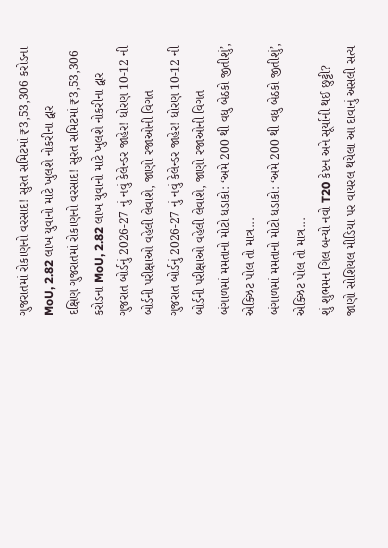ગુજરાતમાં રોકાણનો વરસાદ! સુરત સમિટમાં ₹3,53,306 કરોડના MoU, 2.82 લાખ યુવાનો માટે ખુલશે નોકરીના દ્વાર
દક્ષિણ ગુજરાતમાં રોકાણનો વરસાદ! સુરત સમિટમાં ₹3,53,306 કરોડના MoU, 2.82 લાખ યુવાનો માટે ખુલશે નોકરીના દ્વાર
ગુજરાત બોર્ડનું 2026-27 નું નવું કેલેન્ડર જાહેર! ધોરણ 10-12 ની બોર્ડની પરીક્ષાઓ વહેલી લેવાશે, જાણો રજાઓની વિગત
ગુજરાત બોર્ડનું 2026-27 નું નવું કેલેન્ડર જાહેર! ધોરણ 10-12 ની બોર્ડની પરીક્ષાઓ વહેલી લેવાશે, જાણો રજાઓની વિગત
બંગાળમાં મમતાનો મોટો ધડાકો: ‘અમે 200 થી વધુ બેઠકો જીતીશું’, એક્ઝિટ પોલ તો માત્ર...
બંગાળમાં મમતાનો મોટો ધડાકો: ‘અમે 200 થી વધુ બેઠકો જીતીશું’, એક્ઝિટ પોલ તો માત્ર...
શું શુભમન ગિલ બન્યો નવો T20 કેપ્ટન અને સૂર્યાની થઈ છુટ્ટી? જાણો સોશિયલ મીડિયા પર વાયરલ થયેલા આ દાવાનું અસલી સત્ય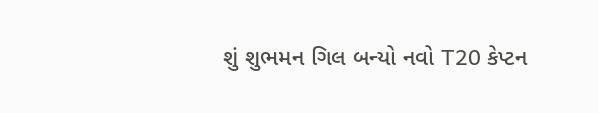શું શુભમન ગિલ બન્યો નવો T20 કેપ્ટન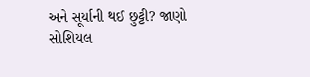અને સૂર્યાની થઈ છુટ્ટી? જાણો સોશિયલ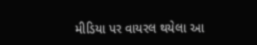મીડિયા પર વાયરલ થયેલા આ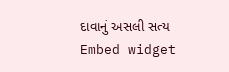દાવાનું અસલી સત્ય
Embed widget